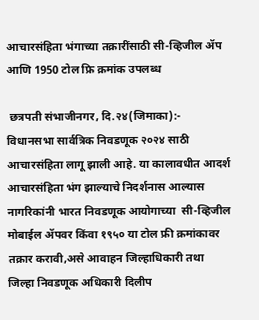आचारसंहिता भंगाच्‍या तक्रारींसाठी सी-व्हिजील ॲप आणि 1950 टोल फ्रि क्रमांक उपलब्ध

 छत्रपती संभाजीनगर, दि.२४(जिमाका):- विधानसभा सार्वत्रिक निवडणूक २०२४ साठी आचारसंहिता लागू झाली आहे. या कालावधीत आदर्श आचारसंहिता भंग झाल्याचे निदर्शनास आल्यास नागरिकांनी भारत निवडणूक आयोगाच्या  सी-व्हिजील मोबाईल ॲपवर किंवा १९५० या टोल फ्री क्रमांकावर तक्रार करावी,असे आवाहन जिल्हाधिकारी तथा जिल्हा निवडणूक अधिकारी दिलीप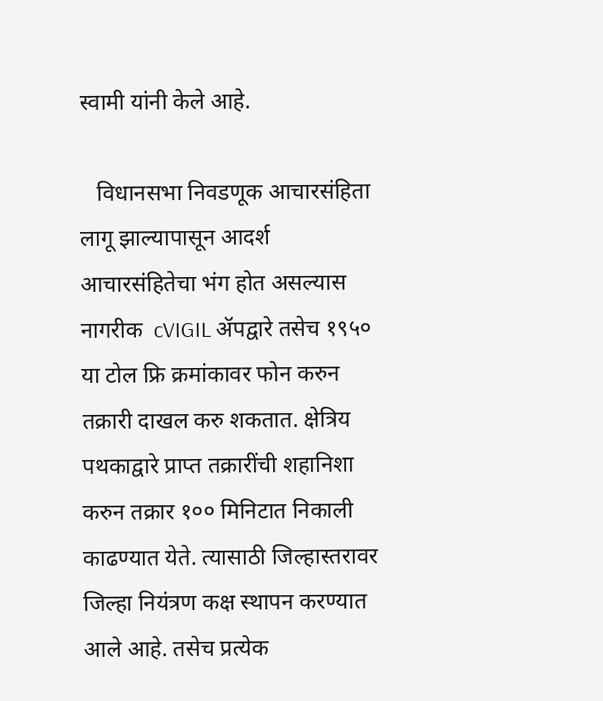स्वामी यांनी केले आहे.

   विधानसभा निवडणूक आचारसंहिता लागू झाल्यापासून आदर्श आचारसं‍हितेचा भंग होत असल्‍यास नागरीक  cVIGIL ॲपद्वारे तसेच १९५० या टोल फ्रि क्रमांकावर फोन करुन तक्रारी दाखल करु शकतात. क्षेत्रिय पथकाद्वारे प्राप्‍त तक्रारींची शहानिशा करुन तक्रार १०० मिनिटात निकाली काढण्‍यात येते. त्‍यासाठी जिल्‍हास्‍तरावर जिल्‍हा नियंत्रण कक्ष स्‍थापन करण्‍यात आले आहे. तसेच प्रत्येक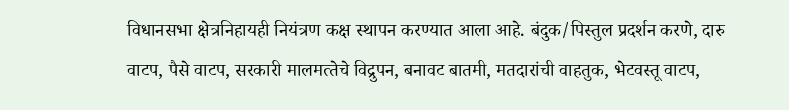विधानसभा क्षेत्रनिहायही नियंत्रण कक्ष स्थापन करण्यात आला आहे. बंदुक/पिस्‍तुल प्रदर्शन करणे, दारु वाटप, पैसे वाटप, सरकारी मालमत्‍तेचे विद्रुपन, बनावट बातमी, मतदारांची वाहतुक, भेटवस्‍तू वाटप,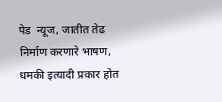पेड  न्यूज, जातीत तेढ निर्माण करणारे भाषण, धमकी इत्‍यादी प्रकार होत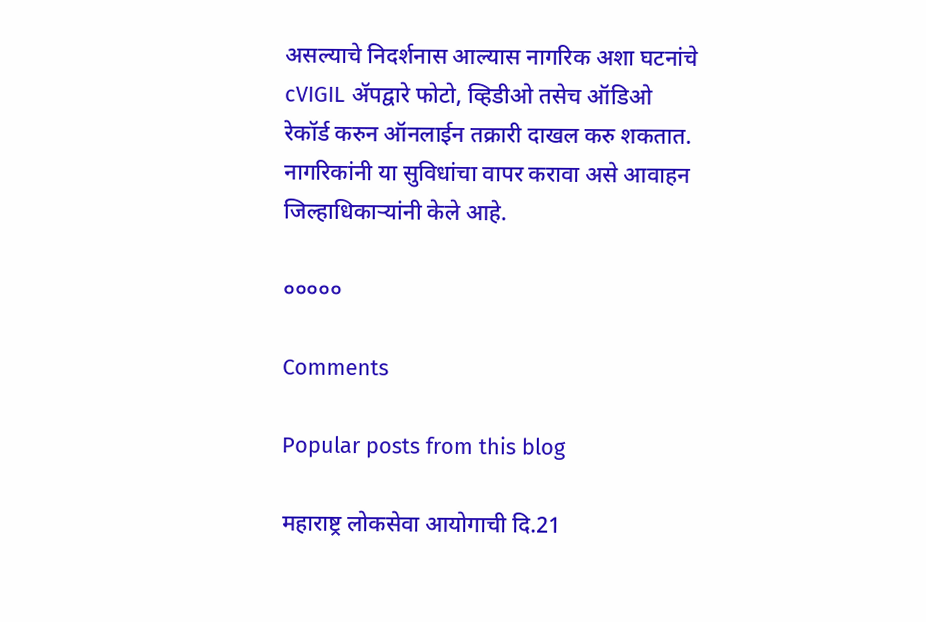असल्‍याचे निदर्शनास आल्यास नागरिक अशा घटनांचे cVIGIL ॲपद्वारे फोटो, व्हिडीओ तसेच ऑडिओ रेकॉर्ड करुन ऑनलाईन तक्रारी दाखल करु शकतात. नागरिकांनी या सुविधांचा वापर करावा असे आवाहन जिल्हाधिकाऱ्यांनी केले आहे.

०००००

Comments

Popular posts from this blog

महाराष्ट्र लोकसेवा आयोगाची दि.21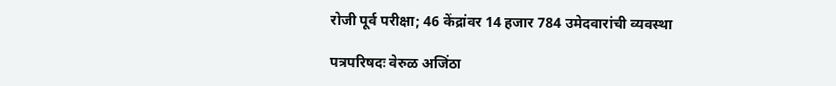रोजी पूर्व परीक्षा; 46 केंद्रांवर 14 हजार 784 उमेदवारांची व्यवस्था

पत्रपरिषदः वेरुळ अजिंठा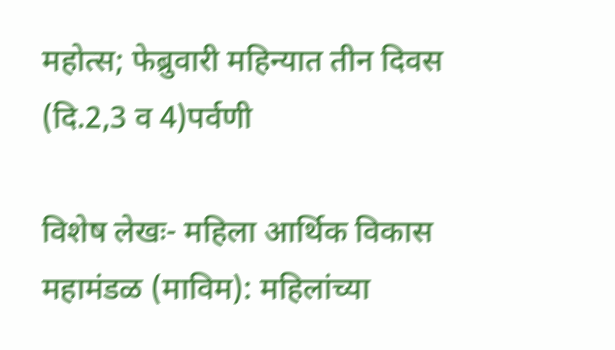महोत्स; फेब्रुवारी महिन्यात तीन दिवस (दि.2,3 व 4)पर्वणी

विशेष लेखः- महिला आर्थिक विकास महामंडळ (माविम): महिलांच्या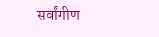सर्वांगीण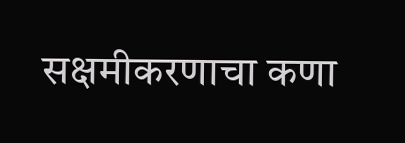सक्षमीकरणाचा कणा